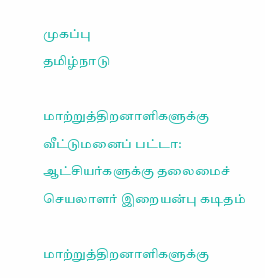முகப்பு
தமிழ்நாடு

மாற்றுத்திறனாளிகளுக்கு வீட்டுமனைப் பட்டா: ஆட்சியர்களுக்கு தலைமைச் செயலாளர் இறையன்பு கடிதம்

மாற்றுத்திறனாளிகளுக்கு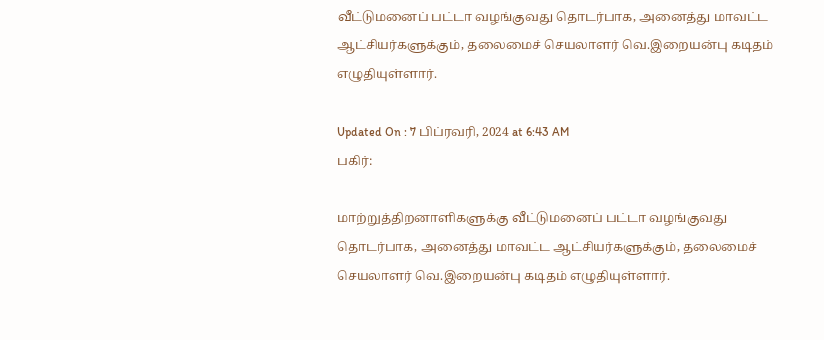வீட்டுமனைப் பட்டா வழங்குவது தொடர்பாக, அனைத்து மாவட்ட ஆட்சியர்களுக்கும், தலைமைச் செயலாளர் வெ.இறையன்பு கடிதம் எழுதியுள்ளார்.

Updated On : 7 பிப்ரவரி, 2024 at 6:43 AM
பகிர்:

மாற்றுத்திறனாளிகளுக்கு வீட்டுமனைப் பட்டா வழங்குவது தொடர்பாக, அனைத்து மாவட்ட ஆட்சியர்களுக்கும், தலைமைச் செயலாளர் வெ.இறையன்பு கடிதம் எழுதியுள்ளார்.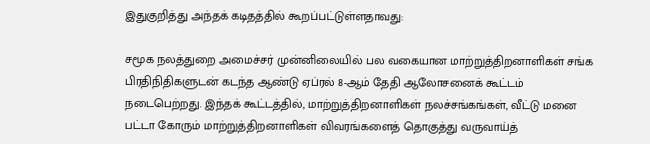இதுகுறித்து அந்தக் கடிதத்தில் கூறப்பட்டுள்ளதாவது:

சமூக நலத்துறை அமைச்சர் முன்னிலையில் பல வகையான மாற்றுத்திறனாளிகள் சங்க பிரதிநிதிகளுடன் கடந்த ஆண்டு ஏப்ரல் 8-ஆம் தேதி ஆலோசனைக் கூட்டம் நடைபெற்றது. இந்தக் கூட்டத்தில், மாற்றுத்திறனாளிகள் நலச்சங்கங்கள், வீட்டு மனை பட்டா கோரும் மாற்றுத்திறனாளிகள் விவரங்களைத் தொகுத்து வருவாய்த்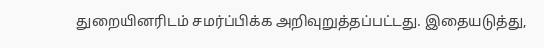துறையினரிடம் சமர்ப்பிக்க அறிவுறுத்தப்பட்டது. இதையடுத்து,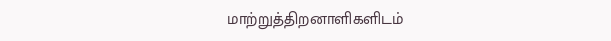மாற்றுத்திறனாளிகளிடம்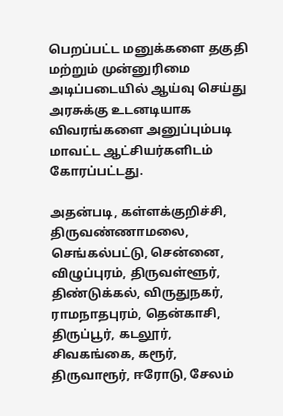பெறப்பட்ட மனுக்களை தகுதி மற்றும் முன்னுரிமை அடிப்படையில் ஆய்வு செய்து அரசுக்கு உடனடியாக விவரங்களை அனுப்பும்படி மாவட்ட ஆட்சியர்களிடம் கோரப்பட்டது.

அதன்படி, கள்ளக்குறிச்சி, திருவண்ணாமலை, செங்கல்பட்டு, சென்னை, விழுப்புரம், திருவள்ளூர், திண்டுக்கல், விருதுநகர், ராமநாதபுரம், தென்காசி, திருப்பூர், கடலூர், சிவகங்கை, கரூர், திருவாரூர், ஈரோடு, சேலம்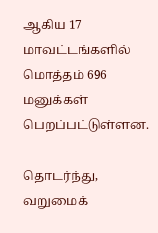ஆகிய 17 மாவட்டங்களில் மொத்தம் 696 மனுக்கள் பெறப்பட்டுள்ளன.

தொடர்ந்து, வறுமைக்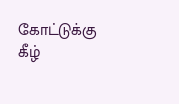கோட்டுக்கு கீழ்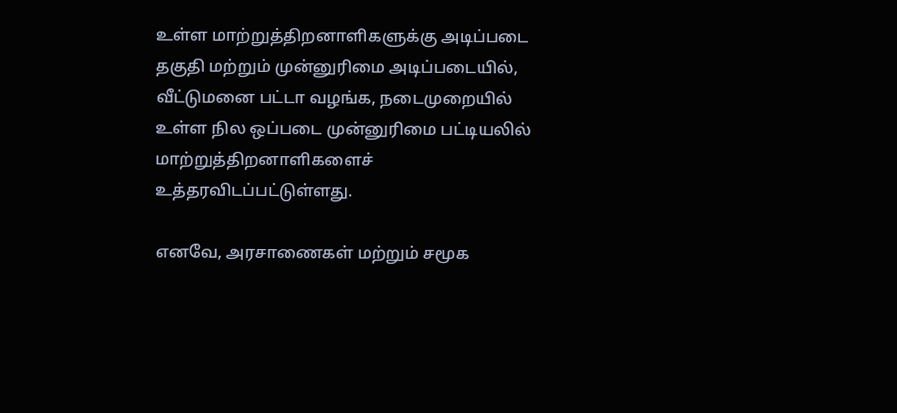உள்ள மாற்றுத்திறனாளிகளுக்கு அடிப்படை தகுதி மற்றும் முன்னுரிமை அடிப்படையில், வீட்டுமனை பட்டா வழங்க, நடைமுறையில் உள்ள நில ஒப்படை முன்னுரிமை பட்டியலில் மாற்றுத்திறனாளிகளைச் உத்தரவிடப்பட்டுள்ளது.

எனவே, அரசாணைகள் மற்றும் சமூக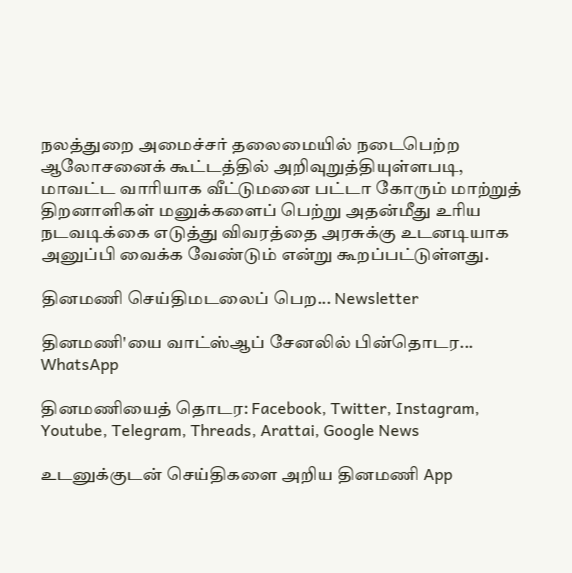நலத்துறை அமைச்சர் தலைமையில் நடைபெற்ற ஆலோசனைக் கூட்டத்தில் அறிவுறுத்தியுள்ளபடி, மாவட்ட வாரியாக வீட்டுமனை பட்டா கோரும் மாற்றுத் திறனாளிகள் மனுக்களைப் பெற்று அதன்மீது உரிய நடவடிக்கை எடுத்து விவரத்தை அரசுக்கு உடனடியாக அனுப்பி வைக்க வேண்டும் என்று கூறப்பட்டுள்ளது.

தினமணி செய்திமடலைப் பெற... Newsletter

தினமணி'யை வாட்ஸ்ஆப் சேனலில் பின்தொடர... WhatsApp

தினமணியைத் தொடர: Facebook, Twitter, Instagram, Youtube, Telegram, Threads, Arattai, Google News

உடனுக்குடன் செய்திகளை அறிய தினமணி App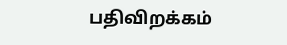பதிவிறக்கம்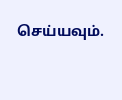செய்யவும்.